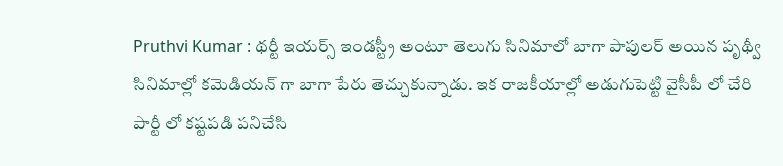Pruthvi Kumar : థర్టీ ఇయర్స్ ఇండస్ట్రీ అంటూ తెలుగు సినిమాలో బాగా పాపులర్ అయిన పృథ్వీ సినిమాల్లో కమెడియన్ గా బాగా పేరు తెచ్చుకున్నాడు. ఇక రాజకీయాల్లో అడుగుపెట్టి వైసీపీ లో చేరి పార్టీ లో కష్టపడి పనిచేసి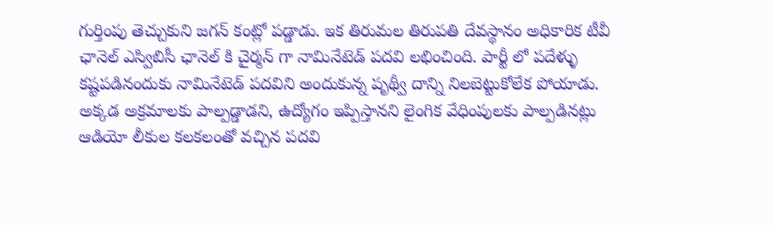గుర్తింపు తెచ్చుకుని జగన్ కంట్లో పడ్డాడు. ఇక తిరుమల తిరుపతి దేవస్థానం అధికారిక టీవీ ఛానెల్ ఎస్విబిసీ ఛానెల్ కి చైర్మన్ గా నామినేటెడ్ పదవి లభించింది. పార్టీ లో పదేళ్ళు కష్టపడినందుకు నామినేటెడ్ పదవిని అందుకున్న పృథ్వీ దాన్ని నిలబెట్టుకోలేక పోయాడు. అక్కడ అక్రమాలకు పాల్పడ్డాడని, ఉద్యోగం ఇప్పిస్తానని లైంగిక వేధింపులకు పాల్పడినట్లు ఆడియో లీకుల కలకలంతో వచ్చిన పదవి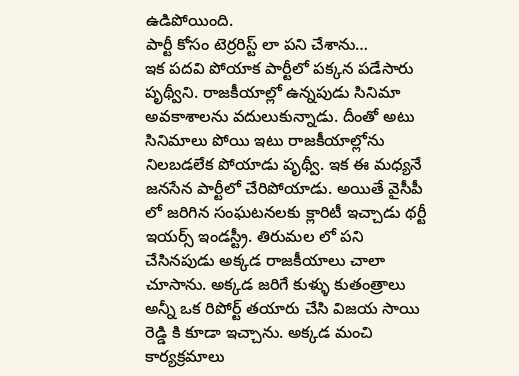ఉడిపోయింది.
పార్టీ కోసం టెర్రరిస్ట్ లా పని చేశాను…
ఇక పదవి పోయాక పార్టీలో పక్కన పడేసారు పృథ్వీని. రాజకీయాల్లో ఉన్నపుడు సినిమా అవకాశాలను వదులుకున్నాడు. దీంతో అటు సినిమాలు పోయి ఇటు రాజకీయాల్లోను నిలబడలేక పోయాడు పృథ్వీ. ఇక ఈ మధ్యనే జనసేన పార్టీలో చేరిపోయాడు. అయితే వైసీపీ లో జరిగిన సంఘటనలకు క్లారిటీ ఇచ్చాడు థర్టీ ఇయర్స్ ఇండస్ట్రీ. తిరుమల లో పని చేసినపుడు అక్కడ రాజకీయాలు చాలా చూసాను. అక్కడ జరిగే కుళ్ళు కుతంత్రాలు అన్నీ ఒక రిపోర్ట్ తయారు చేసి విజయ సాయి రెడ్డి కి కూడా ఇచ్చాను. అక్కడ మంచి కార్యక్రమాలు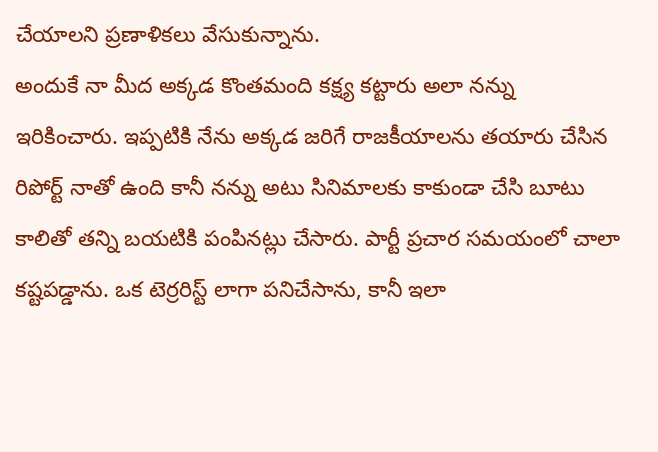చేయాలని ప్రణాళికలు వేసుకున్నాను.
అందుకే నా మీద అక్కడ కొంతమంది కక్ష్య కట్టారు అలా నన్ను ఇరికించారు. ఇప్పటికి నేను అక్కడ జరిగే రాజకీయాలను తయారు చేసిన రిపోర్ట్ నాతో ఉంది కానీ నన్ను అటు సినిమాలకు కాకుండా చేసి బూటు కాలితో తన్ని బయటికి పంపినట్లు చేసారు. పార్టీ ప్రచార సమయంలో చాలా కష్టపడ్డాను. ఒక టెర్రరిస్ట్ లాగా పనిచేసాను, కానీ ఇలా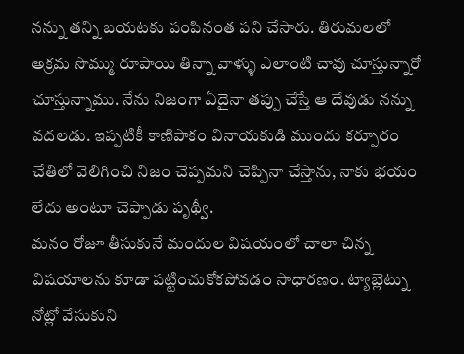నన్ను తన్ని బయటకు పంపినంత పని చేసారు. తిరుమలలో అక్రమ సొమ్ము రూపాయి తిన్నా వాళ్ళు ఎలాంటి చావు చూస్తున్నారో చూస్తున్నాము. నేను నిజంగా ఏదైనా తప్పు చేస్తే ఆ దేవుడు నన్ను వదలడు. ఇప్పటికీ కాణిపాకం వినాయకుడి ముందు కర్పూరం చేతిలో వెలిగించి నిజం చెప్పమని చెప్పినా చేస్తాను, నాకు భయం లేదు అంటూ చెప్పాడు పృథ్వీ.
మనం రోజూ తీసుకునే మందుల విషయంలో చాలా చిన్న విషయాలను కూడా పట్టించుకోకపోవడం సాధారణం. ట్యాబ్లెట్ను నోట్లో వేసుకుని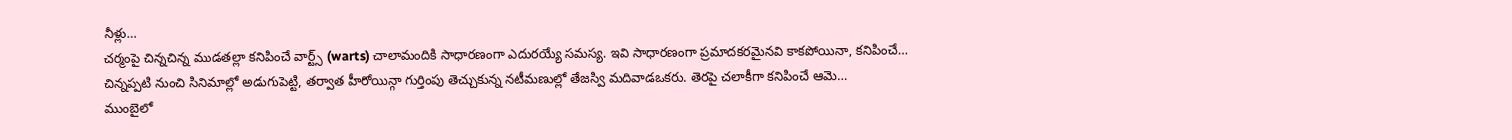నీళ్లు…
చర్మంపై చిన్నచిన్న ముడతల్లా కనిపించే వార్ట్స్ (warts) చాలామందికి సాధారణంగా ఎదురయ్యే సమస్య. ఇవి సాధారణంగా ప్రమాదకరమైనవి కాకపోయినా, కనిపించే…
చిన్నప్పటి నుంచి సినిమాల్లో అడుగుపెట్టి, తర్వాత హీరోయిన్గా గుర్తింపు తెచ్చుకున్న నటీమణుల్లో తేజస్వి మదివాడఒకరు. తెరపై చలాకీగా కనిపించే ఆమె…
ముంబైలో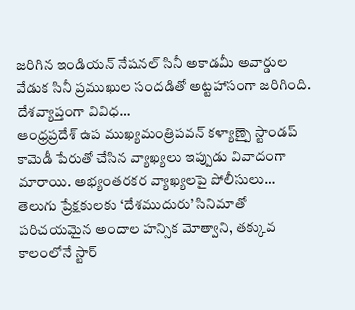జరిగిన ఇండియన్ నేషనల్ సినీ అకాడమీ అవార్డుల వేడుక సినీ ప్రముఖుల సందడితో అట్టహాసంగా జరిగింది. దేశవ్యాప్తంగా వివిధ…
ఆంధ్రప్రదేశ్ ఉప ముఖ్యమంత్రిపవన్ కళ్యాణ్పై స్టాండప్ కామెడీ పేరుతో చేసిన వ్యాఖ్యలు ఇప్పుడు వివాదంగా మారాయి. అభ్యంతరకర వ్యాఖ్యలపై పోలీసులు…
తెలుగు ప్రేక్షకులకు ‘దేశముదురు’ సినిమాతో పరిచయమైన అందాల హన్సిక మోత్వాని, తక్కువ కాలంలోనే స్టార్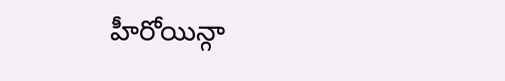హీరోయిన్గా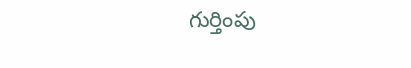గుర్తింపు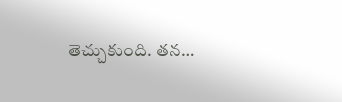తెచ్చుకుంది. తన…